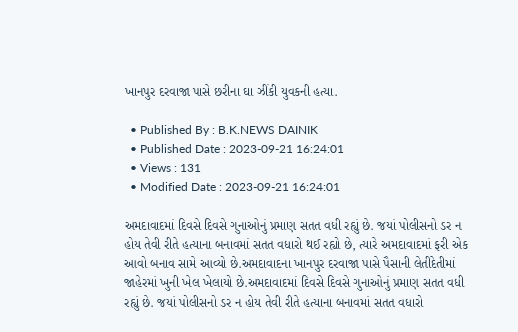ખાનપુર દરવાજા પાસે છરીના ઘા ઝીંકી યુવકની હત્યા.

  • Published By : B.K.NEWS DAINIK
  • Published Date : 2023-09-21 16:24:01
  • Views : 131
  • Modified Date : 2023-09-21 16:24:01

અમદાવાદમાં દિવસે દિવસે ગુનાઓનું પ્રમાણ સતત વધી રહ્યું છે. જયાં પોલીસનો ડર ન હોય તેવી રીતે હત્યાના બનાવમાં સતત વધારો થઈ રહ્યો છે, ત્યારે અમદાવાદમાં ફરી એક આવો બનાવ સામે આવ્યો છે.અમદાવાદના ખાનપુર દરવાજા પાસે પૈસાની લેતીદેતીમાં જાહેરમાં ખુની ખેલ ખેલાયો છે.અમદાવાદમાં દિવસે દિવસે ગુનાઓનું પ્રમાણ સતત વધી રહ્યું છે. જયાં પોલીસનો ડર ન હોય તેવી રીતે હત્યાના બનાવમાં સતત વધારો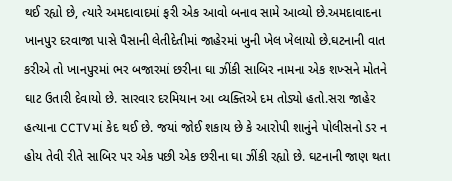થઈ રહ્યો છે, ત્યારે અમદાવાદમાં ફરી એક આવો બનાવ સામે આવ્યો છે.અમદાવાદના ખાનપુર દરવાજા પાસે પૈસાની લેતીદેતીમાં જાહેરમાં ખુની ખેલ ખેલાયો છે.ઘટનાની વાત કરીએ તો ખાનપુરમાં ભર બજારમાં છરીના ઘા ઝીંકી સાબિર નામના એક શખ્સને મોતને ઘાટ ઉતારી દેવાયો છે. સારવાર દરમિયાન આ વ્યક્તિએ દમ તોડ્યો હતો.સરા જાહેર હત્યાના CCTVમાં કેદ થઈ છે. જયાં જોઈ શકાય છે કે આરોપી શાનુંને પોલીસનો ડર ન હોય તેવી રીતે સાબિર પર એક પછી એક છરીના ઘા ઝીંકી રહ્યો છે. ઘટનાની જાણ થતા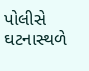પોલીસે ઘટનાસ્થળે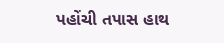પહોંચી તપાસ હાથ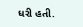ધરી હતી.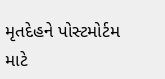મૃતદેહને પોસ્ટમોર્ટમ માટે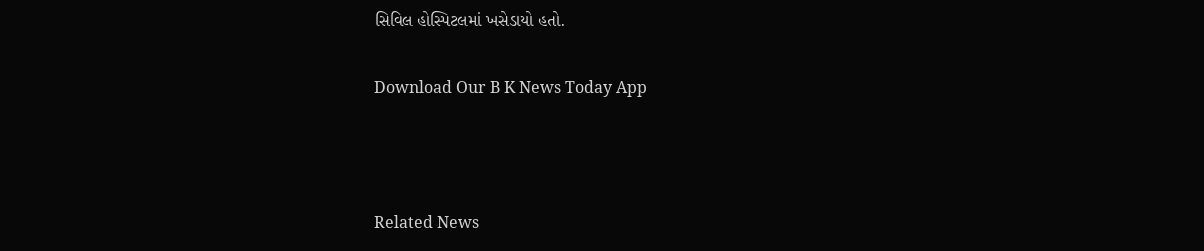સિવિલ હોસ્પિટલમાં ખસેડાયો હતો.

Download Our B K News Today App



Related News